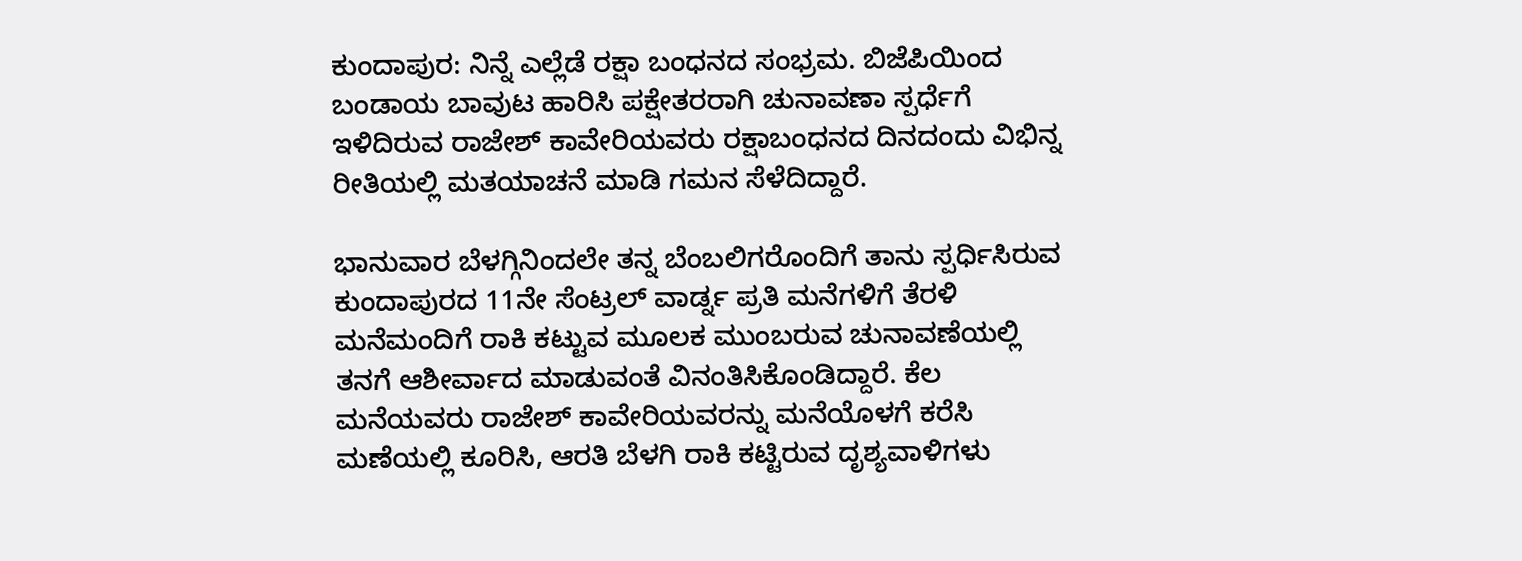ಕುಂದಾಪುರ: ನಿನ್ನೆ ಎಲ್ಲೆಡೆ ರಕ್ಷಾ ಬಂಧನದ ಸಂಭ್ರಮ. ಬಿಜೆಪಿಯಿಂದ ಬಂಡಾಯ ಬಾವುಟ ಹಾರಿಸಿ ಪಕ್ಷೇತರರಾಗಿ ಚುನಾವಣಾ ಸ್ಪರ್ಧೆಗೆ ಇಳಿದಿರುವ ರಾಜೇಶ್ ಕಾವೇರಿಯವರು ರಕ್ಷಾಬಂಧನದ ದಿನದಂದು ವಿಭಿನ್ನ ರೀತಿಯಲ್ಲಿ ಮತಯಾಚನೆ ಮಾಡಿ ಗಮನ ಸೆಳೆದಿದ್ದಾರೆ.

ಭಾನುವಾರ ಬೆಳಗ್ಗಿನಿಂದಲೇ ತನ್ನ ಬೆಂಬಲಿಗರೊಂದಿಗೆ ತಾನು ಸ್ಪರ್ಧಿಸಿರುವ ಕುಂದಾಪುರದ 11ನೇ ಸೆಂಟ್ರಲ್ ವಾರ್ಡ್ನ ಪ್ರತಿ ಮನೆಗಳಿಗೆ ತೆರಳಿ ಮನೆಮಂದಿಗೆ ರಾಕಿ ಕಟ್ಟುವ ಮೂಲಕ ಮುಂಬರುವ ಚುನಾವಣೆಯಲ್ಲಿ ತನಗೆ ಆಶೀರ್ವಾದ ಮಾಡುವಂತೆ ವಿನಂತಿಸಿಕೊಂಡಿದ್ದಾರೆ. ಕೆಲ ಮನೆಯವರು ರಾಜೇಶ್ ಕಾವೇರಿಯವರನ್ನು ಮನೆಯೊಳಗೆ ಕರೆಸಿ ಮಣೆಯಲ್ಲಿ ಕೂರಿಸಿ, ಆರತಿ ಬೆಳಗಿ ರಾಕಿ ಕಟ್ಟಿರುವ ದೃಶ್ಯವಾಳಿಗಳು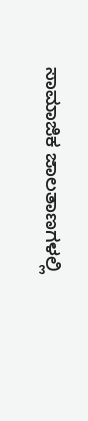ಸಾಮಾಜಿಕ ಜಾಲತಾಣಗಳಲ್ಲಿ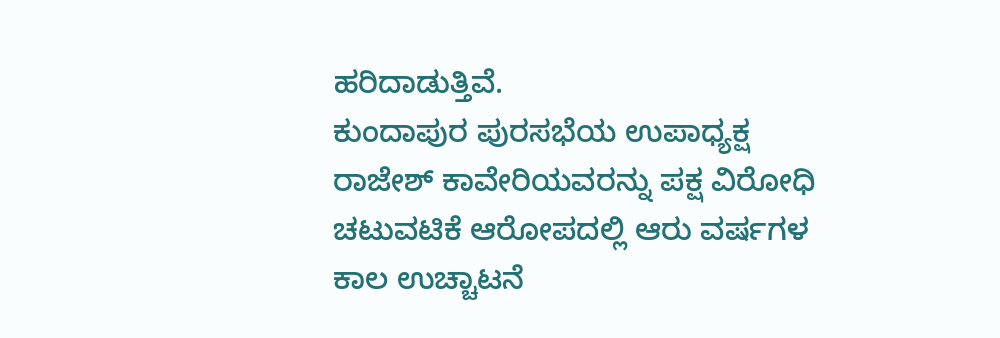ಹರಿದಾಡುತ್ತಿವೆ.
ಕುಂದಾಪುರ ಪುರಸಭೆಯ ಉಪಾಧ್ಯಕ್ಷ ರಾಜೇಶ್ ಕಾವೇರಿಯವರನ್ನು ಪಕ್ಷ ವಿರೋಧಿ ಚಟುವಟಿಕೆ ಆರೋಪದಲ್ಲಿ ಆರು ವರ್ಷಗಳ ಕಾಲ ಉಚ್ಚಾಟನೆ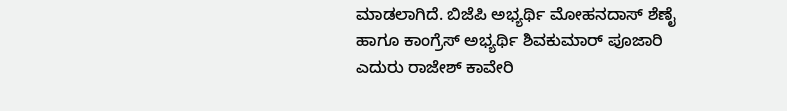ಮಾಡಲಾಗಿದೆ. ಬಿಜೆಪಿ ಅಭ್ಯರ್ಥಿ ಮೋಹನದಾಸ್ ಶೆಣೈ ಹಾಗೂ ಕಾಂಗ್ರೆಸ್ ಅಭ್ಯರ್ಥಿ ಶಿವಕುಮಾರ್ ಪೂಜಾರಿ ಎದುರು ರಾಜೇಶ್ ಕಾವೇರಿ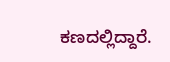ಕಣದಲ್ಲಿದ್ದಾರೆ.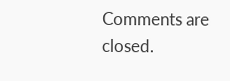Comments are closed.